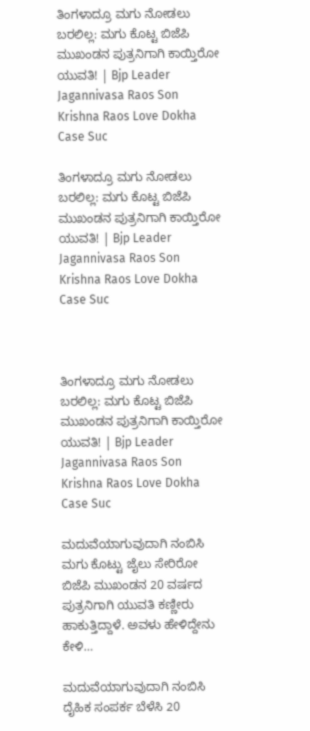ತಿಂಗಳಾದ್ರೂ ಮಗು ನೋಡಲು ಬರಲಿಲ್ಲ: ಮಗು ಕೊಟ್ಟ ಬಿಜೆಪಿ ಮುಖಂಡನ ಪುತ್ರನಿಗಾಗಿ ಕಾಯ್ತಿರೋ ಯುವತಿ! | Bjp Leader Jagannivasa Raos Son Krishna Raos Love Dokha Case Suc

ತಿಂಗಳಾದ್ರೂ ಮಗು ನೋಡಲು ಬರಲಿಲ್ಲ: ಮಗು ಕೊಟ್ಟ ಬಿಜೆಪಿ ಮುಖಂಡನ ಪುತ್ರನಿಗಾಗಿ ಕಾಯ್ತಿರೋ ಯುವತಿ! | Bjp Leader Jagannivasa Raos Son Krishna Raos Love Dokha Case Suc



ತಿಂಗಳಾದ್ರೂ ಮಗು ನೋಡಲು ಬರಲಿಲ್ಲ: ಮಗು ಕೊಟ್ಟ ಬಿಜೆಪಿ ಮುಖಂಡನ ಪುತ್ರನಿಗಾಗಿ ಕಾಯ್ತಿರೋ ಯುವತಿ! | Bjp Leader Jagannivasa Raos Son Krishna Raos Love Dokha Case Suc

ಮದುವೆಯಾಗುವುದಾಗಿ ನಂಬಿಸಿ ಮಗು ಕೊಟ್ಟು ಜೈಲು ಸೇರಿರೋ ಬಿಜೆಪಿ ಮುಖಂಡನ 20 ವರ್ಷದ ಪುತ್ರನಿಗಾಗಿ ಯುವತಿ ಕಣ್ಣೀರು ಹಾಕುತ್ತಿದ್ದಾಳೆ. ಅವಳು ಹೇಳಿದ್ದೇನು ಕೇಳಿ…

ಮದುವೆಯಾಗುವುದಾಗಿ ನಂಬಿಸಿ ದೈಹಿಕ ಸಂಪರ್ಕ ಬೆಳೆಸಿ 20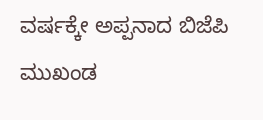ವರ್ಷಕ್ಕೇ ಅಪ್ಪನಾದ ಬಿಜೆಪಿ ಮುಖಂಡ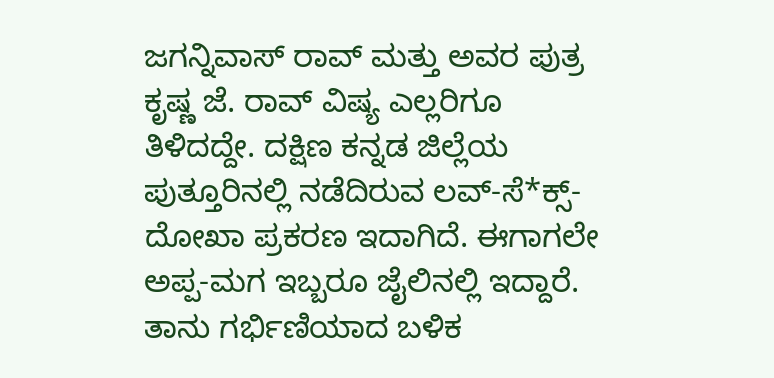ಜಗನ್ನಿವಾಸ್ ರಾವ್ ಮತ್ತು ಅವರ ಪುತ್ರ ಕೃಷ್ಣ ಜೆ. ರಾವ್ ವಿಷ್ಯ ಎಲ್ಲರಿಗೂ ತಿಳಿದದ್ದೇ. ದಕ್ಷಿಣ ಕನ್ನಡ ಜಿಲ್ಲೆಯ ಪುತ್ತೂರಿನಲ್ಲಿ ನಡೆದಿರುವ ಲವ್-ಸೆ*ಕ್ಸ್-ದೋಖಾ ಪ್ರಕರಣ ಇದಾಗಿದೆ. ಈಗಾಗಲೇ ಅಪ್ಪ-ಮಗ ಇಬ್ಬರೂ ಜೈಲಿನಲ್ಲಿ ಇದ್ದಾರೆ. ತಾನು ಗರ್ಭಿಣಿಯಾದ ಬಳಿಕ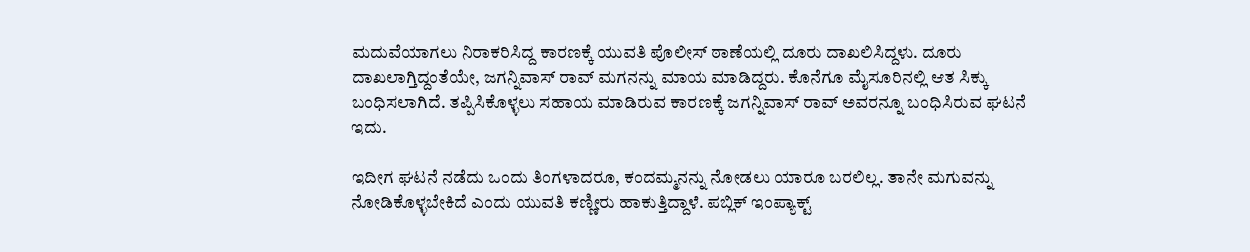ಮದುವೆಯಾಗಲು ನಿರಾಕರಿಸಿದ್ದ ಕಾರಣಕ್ಕೆ ಯುವತಿ ಪೊಲೀಸ್ ಠಾಣೆಯಲ್ಲಿ ದೂರು ದಾಖಲಿಸಿದ್ದಳು. ದೂರು ದಾಖಲಾಗ್ತಿದ್ದಂತೆಯೇ, ಜಗನ್ನಿವಾಸ್ ರಾವ್ ಮಗನನ್ನು ಮಾಯ ಮಾಡಿದ್ದರು. ಕೊನೆಗೂ ಮೈಸೂರಿನಲ್ಲಿ ಆತ ಸಿಕ್ಕು ಬಂಧಿಸಲಾಗಿದೆ. ತಪ್ಪಿಸಿಕೊಳ್ಳಲು ಸಹಾಯ ಮಾಡಿರುವ ಕಾರಣಕ್ಕೆ ಜಗನ್ನಿವಾಸ್ ರಾವ್ ಅವರನ್ನೂ ಬಂಧಿಸಿರುವ ಘಟನೆ ಇದು.

ಇದೀಗ ಘಟನೆ ನಡೆದು ಒಂದು ತಿಂಗಳಾದರೂ, ಕಂದಮ್ಮನನ್ನು ನೋಡಲು ಯಾರೂ ಬರಲಿಲ್ಲ. ತಾನೇ ಮಗುವನ್ನು ನೋಡಿಕೊಳ್ಳಬೇಕಿದೆ ಎಂದು ಯುವತಿ ಕಣ್ಣೀರು ಹಾಕುತ್ತಿದ್ದಾಳೆ. ಪಬ್ಲಿಕ್ ಇಂಪ್ಯಾಕ್ಟ್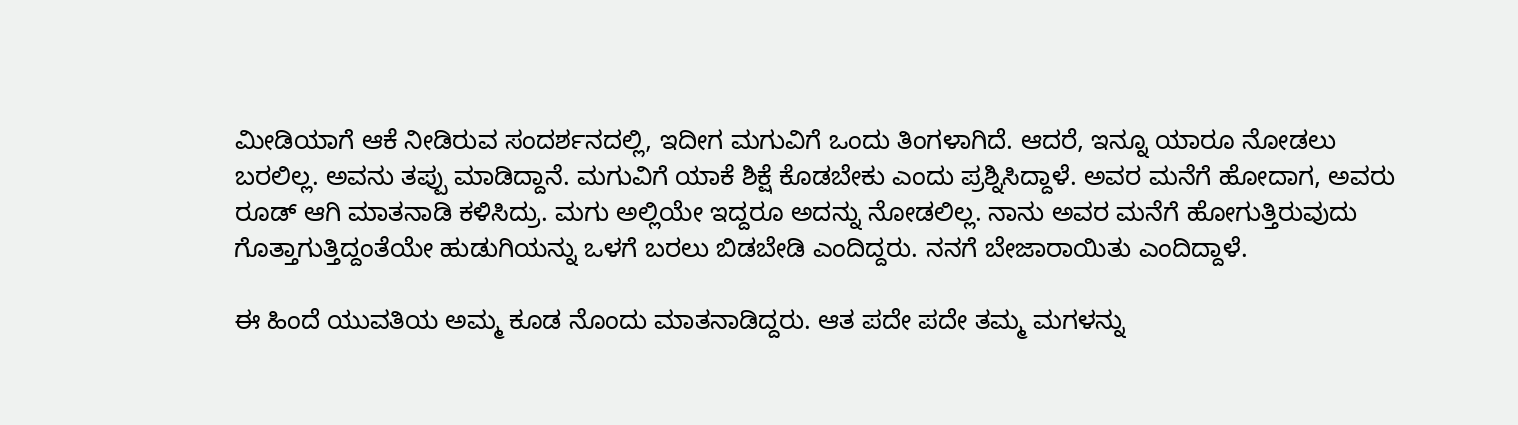ಮೀಡಿಯಾಗೆ ಆಕೆ ನೀಡಿರುವ ಸಂದರ್ಶನದಲ್ಲಿ, ಇದೀಗ ಮಗುವಿಗೆ ಒಂದು ತಿಂಗಳಾಗಿದೆ. ಆದರೆ, ಇನ್ನೂ ಯಾರೂ ನೋಡಲು ಬರಲಿಲ್ಲ. ಅವನು ತಪ್ಪು ಮಾಡಿದ್ದಾನೆ. ಮಗುವಿಗೆ ಯಾಕೆ ಶಿಕ್ಷೆ ಕೊಡಬೇಕು ಎಂದು ಪ್ರಶ್ನಿಸಿದ್ದಾಳೆ. ಅವರ ಮನೆಗೆ ಹೋದಾಗ, ಅವರು ರೂಡ್ ಆಗಿ ಮಾತನಾಡಿ ಕಳಿಸಿದ್ರು. ಮಗು ಅಲ್ಲಿಯೇ ಇದ್ದರೂ ಅದನ್ನು ನೋಡಲಿಲ್ಲ. ನಾನು ಅವರ ಮನೆಗೆ ಹೋಗುತ್ತಿರುವುದು ಗೊತ್ತಾಗುತ್ತಿದ್ದಂತೆಯೇ ಹುಡುಗಿಯನ್ನು ಒಳಗೆ ಬರಲು ಬಿಡಬೇಡಿ ಎಂದಿದ್ದರು. ನನಗೆ ಬೇಜಾರಾಯಿತು ಎಂದಿದ್ದಾಳೆ.

ಈ ಹಿಂದೆ ಯುವತಿಯ ಅಮ್ಮ ಕೂಡ ನೊಂದು ಮಾತನಾಡಿದ್ದರು. ಆತ ಪದೇ ಪದೇ ತಮ್ಮ ಮಗಳನ್ನು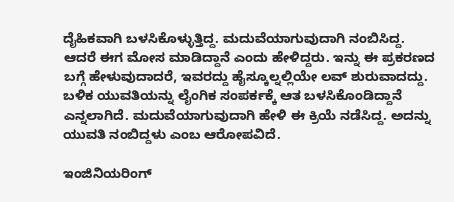ದೈಹಿಕವಾಗಿ ಬಳಸಿಕೊಳ್ಳುತ್ತಿದ್ದ. ಮದುವೆಯಾಗುವುದಾಗಿ ನಂಬಿಸಿದ್ದ. ಆದರೆ ಈಗ ಮೋಸ ಮಾಡಿದ್ದಾನೆ ಎಂದು ಹೇಳಿದ್ದರು. ಇನ್ನು ಈ ಪ್ರಕರಣದ ಬಗ್ಗೆ ಹೇಳುವುದಾದರೆ, ಇವರದ್ದು ಹೈಸ್ಕೂಲ್ನಲ್ಲಿಯೇ ಲವ್ ಶುರುವಾದದ್ದು. ಬಳಿಕ ಯುವತಿಯನ್ನು ಲೈಂಗಿಕ ಸಂಪರ್ಕಕ್ಕೆ ಆತ ಬಳಸಿಕೊಂಡಿದ್ದಾನೆ ಎನ್ನಲಾಗಿದೆ. ಮದುವೆಯಾಗುವುದಾಗಿ ಹೇಳಿ ಈ ಕ್ರಿಯೆ ನಡೆಸಿದ್ದ. ಅದನ್ನು ಯುವತಿ ನಂಬಿದ್ದಳು ಎಂಬ ಆರೋಪವಿದೆ.

ಇಂಜಿನಿಯರಿಂಗ್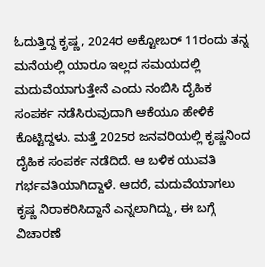ಓದುತ್ತಿದ್ದ ಕೃಷ್ಣ, 2024ರ ಅಕ್ಟೋಬರ್ 11ರಂದು ತನ್ನ ಮನೆಯಲ್ಲಿ ಯಾರೂ ಇಲ್ಲದ ಸಮಯದಲ್ಲಿ ಮದುವೆಯಾಗುತ್ತೇನೆ ಎಂದು ನಂಬಿಸಿ ದೈಹಿಕ ಸಂಪರ್ಕ ನಡೆಸಿರುವುದಾಗಿ ಆಕೆಯೂ ಹೇಳಿಕೆ ಕೊಟ್ಟಿದ್ದಳು. ಮತ್ತೆ 2025ರ ಜನವರಿಯಲ್ಲಿ ಕೃಷ್ಣನಿಂದ ದೈಹಿಕ ಸಂಪರ್ಕ ನಡೆದಿದೆ. ಆ ಬಳಿಕ ಯುವತಿ ಗರ್ಭವತಿಯಾಗಿದ್ದಾಳೆ. ಆದರೆ, ಮದುವೆಯಾಗಲು ಕೃಷ್ಣ ನಿರಾಕರಿಸಿದ್ದಾನೆ ಎನ್ನಲಾಗಿದ್ದು, ಈ ಬಗ್ಗೆ ವಿಚಾರಣೆ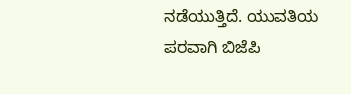ನಡೆಯುತ್ತಿದೆ. ಯುವತಿಯ ಪರವಾಗಿ ಬಿಜೆಪಿ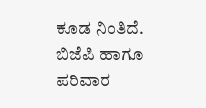ಕೂಡ ನಿಂತಿದೆ. ಬಿಜೆಪಿ ಹಾಗೂ ಪರಿವಾರ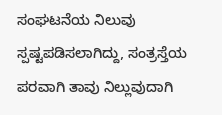ಸಂಘಟನೆಯ ನಿಲುವು ಸ್ಪಷ್ಟಪಡಿಸಲಾಗಿದ್ದು, ಸಂತ್ರಸ್ತೆಯ ಪರವಾಗಿ ತಾವು ನಿಲ್ಲುವುದಾಗಿ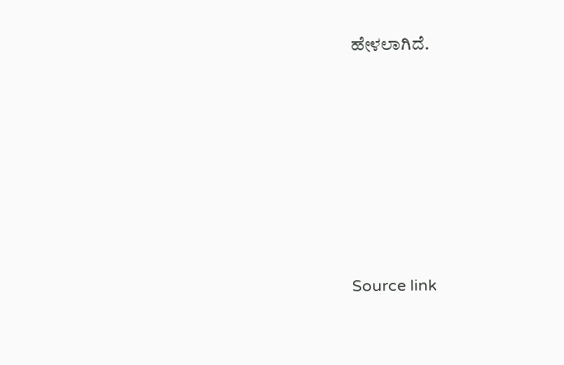ಹೇಳಲಾಗಿದೆ.







Source link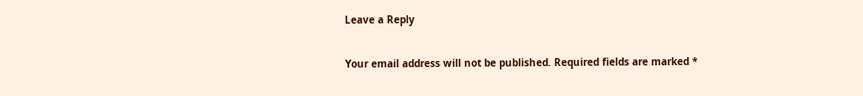Leave a Reply

Your email address will not be published. Required fields are marked *